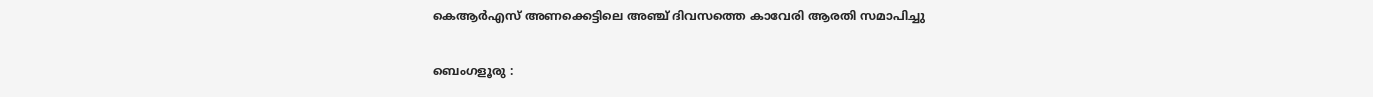കെആർഎസ് അണക്കെട്ടിലെ അഞ്ച് ദിവസത്തെ കാവേരി ആരതി സമാപിച്ചു

ബെംഗളൂരു :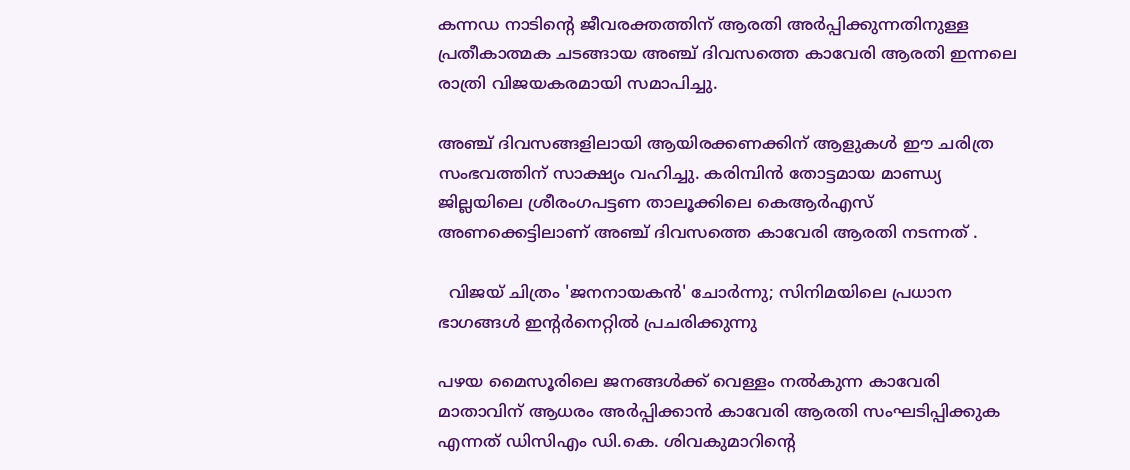കന്നഡ നാടിന്റെ ജീവരക്തത്തിന് ആരതി അർപ്പിക്കുന്നതിനുള്ള പ്രതീകാത്മക ചടങ്ങായ അഞ്ച് ദിവസത്തെ കാവേരി ആരതി ഇന്നലെ രാത്രി വിജയകരമായി സമാപിച്ചു.

അഞ്ച് ദിവസങ്ങളിലായി ആയിരക്കണക്കിന് ആളുകൾ ഈ ചരിത്ര സംഭവത്തിന് സാക്ഷ്യം വഹിച്ചു. കരിമ്പിൻ തോട്ടമായ മാണ്ഡ്യ ജില്ലയിലെ ശ്രീരംഗപട്ടണ താലൂക്കിലെ കെആർഎസ് അണക്കെട്ടിലാണ് അഞ്ച് ദിവസത്തെ കാവേരി ആരതി നടന്നത് .

  വിജയ് ചിത്രം 'ജനനായകൻ' ചോർന്നു; സിനിമയിലെ പ്രധാന ഭാഗങ്ങൾ ഇന്റർനെറ്റിൽ പ്രചരിക്കുന്നു

പഴയ മൈസൂരിലെ ജനങ്ങൾക്ക് വെള്ളം നൽകുന്ന കാവേരി മാതാവിന് ആധരം അർപ്പിക്കാൻ കാവേരി ആരതി സംഘടിപ്പിക്കുക എന്നത് ഡിസിഎം ഡി.കെ. ശിവകുമാറിന്റെ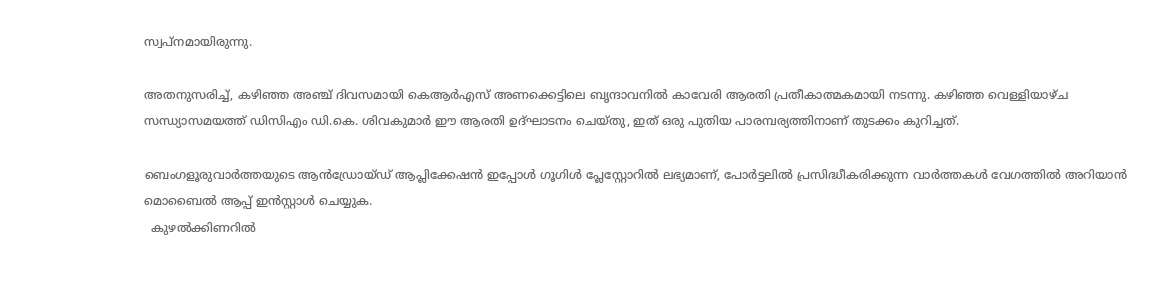സ്വപ്നമായിരുന്നു.

അതനുസരിച്ച്, കഴിഞ്ഞ അഞ്ച് ദിവസമായി കെആർഎസ് അണക്കെട്ടിലെ ബൃന്ദാവനിൽ കാവേരി ആരതി പ്രതീകാത്മകമായി നടന്നു. കഴിഞ്ഞ വെള്ളിയാഴ്ച സന്ധ്യാസമയത്ത് ഡിസിഎം ഡി.കെ. ശിവകുമാർ ഈ ആരതി ഉദ്ഘാടനം ചെയ്തു, ഇത് ഒരു പുതിയ പാരമ്പര്യത്തിനാണ് തുടക്കം കുറിച്ചത്.

ബെംഗളൂരുവാർത്തയുടെ ആൻഡ്രോയ്ഡ് ആപ്ലിക്കേഷൻ ഇപ്പോൾ ഗൂഗിൾ പ്ലേസ്റ്റോറിൽ ലഭ്യമാണ്, പോർട്ടലിൽ പ്രസിദ്ധീകരിക്കുന്ന വാർത്തകൾ വേഗത്തിൽ അറിയാൻ മൊബൈൽ ആപ്പ് ഇൻസ്റ്റാൾ ചെയ്യുക.
  കുഴല്‍ക്കിണറില്‍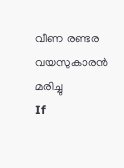വീണ രണ്ടര വയസുകാരന്‍ മരിച്ചു
If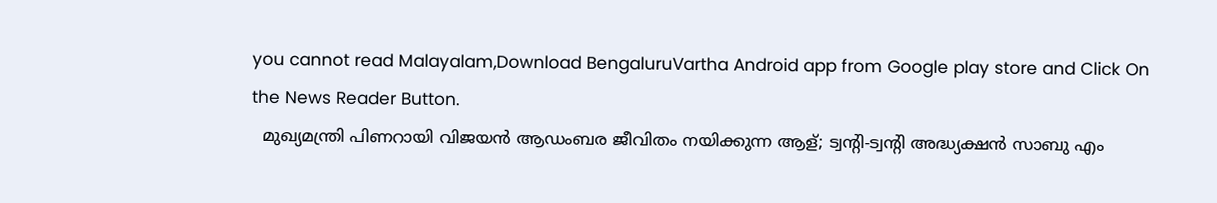you cannot read Malayalam,Download BengaluruVartha Android app from Google play store and Click On the News Reader Button.
  മുഖ്യമന്ത്രി പിണറായി വിജയൻ ആഡംബര ജീവിതം നയിക്കുന്ന ആള്; ട്വന്റി-ട്വന്റി അദ്ധ്യക്ഷൻ സാബു എം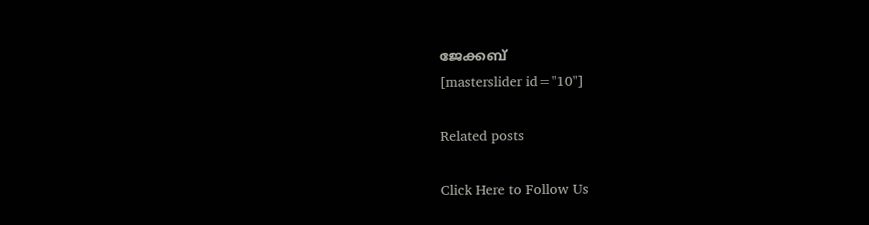ജേക്കബ്
[masterslider id="10"]

Related posts

Click Here to Follow Us